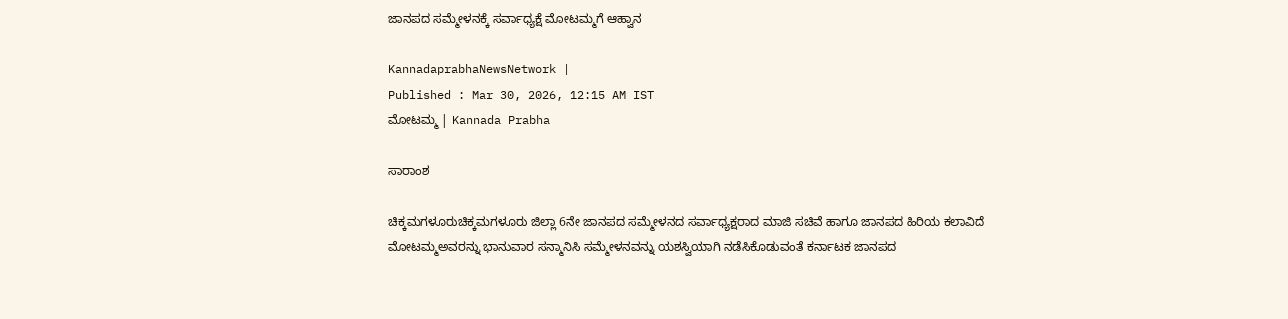ಜಾನಪದ ಸಮ್ಮೇಳನಕ್ಕೆ ಸರ್ವಾಧ್ಯಕ್ಷೆ ಮೋಟಮ್ಮ‌ಗೆ ಆಹ್ವಾನ

KannadaprabhaNewsNetwork |
Published : Mar 30, 2026, 12:15 AM IST
ಮೋಟಮ್ಮ‌ | Kannada Prabha

ಸಾರಾಂಶ

ಚಿಕ್ಕಮಗಳೂರುಚಿಕ್ಕಮಗಳೂರು ಜಿಲ್ಲಾ 6ನೇ ಜಾನಪದ ಸಮ್ಮೇಳನದ ಸರ್ವಾಧ್ಯಕ್ಷರಾದ ಮಾಜಿ ಸಚಿವೆ ಹಾಗೂ ಜಾನಪದ ಹಿರಿಯ ಕಲಾವಿದೆ ಮೋಟಮ್ಮ‌ಅವರನ್ನು ಭಾನುವಾರ ಸನ್ಮಾನಿಸಿ ಸಮ್ಮೇಳನವನ್ನು ಯಶಸ್ವಿಯಾಗಿ ನಡೆಸಿಕೊಡುವಂತೆ ಕರ್ನಾಟಕ ಜಾನಪದ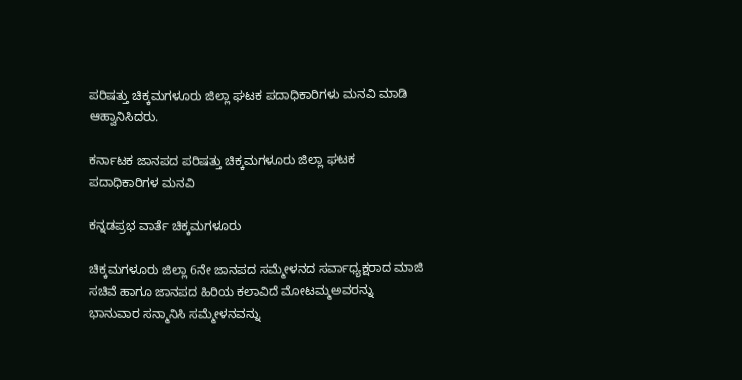ಪರಿಷತ್ತು ಚಿಕ್ಕಮಗಳೂರು ಜಿಲ್ಲಾ ಘಟಕ ಪದಾಧಿಕಾರಿಗಳು ಮನವಿ‌‌ ಮಾಡಿ ಆಹ್ವಾನಿಸಿದರು.

ಕರ್ನಾಟಕ ಜಾನಪದ ಪರಿಷತ್ತು ಚಿಕ್ಕಮಗಳೂರು ಜಿಲ್ಲಾ ಘಟಕ ಪದಾಧಿಕಾರಿಗಳ ಮನವಿ‌‌

ಕನ್ನಡಪ್ರಭ ವಾರ್ತೆ ಚಿಕ್ಕಮಗಳೂರು

ಚಿಕ್ಕಮಗಳೂರು ಜಿಲ್ಲಾ 6ನೇ ಜಾನಪದ ಸಮ್ಮೇಳನದ ಸರ್ವಾಧ್ಯಕ್ಷರಾದ ಮಾಜಿ ಸಚಿವೆ ಹಾಗೂ ಜಾನಪದ ಹಿರಿಯ ಕಲಾವಿದೆ ಮೋಟಮ್ಮ‌ಅವರನ್ನು ಭಾನುವಾರ ಸನ್ಮಾನಿಸಿ ಸಮ್ಮೇಳನವನ್ನು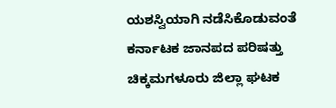ಯಶಸ್ವಿಯಾಗಿ ನಡೆಸಿಕೊಡುವಂತೆ ಕರ್ನಾಟಕ ಜಾನಪದ ಪರಿಷತ್ತು ಚಿಕ್ಕಮಗಳೂರು ಜಿಲ್ಲಾ ಘಟಕ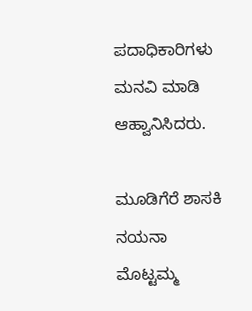ಪದಾಧಿಕಾರಿಗಳು ಮನವಿ‌‌ ಮಾಡಿ ಆಹ್ವಾನಿಸಿದರು.

ಮೂಡಿಗೆರೆ ಶಾಸಕಿ ನಯನಾ ಮೊಟ್ಟಮ್ಮ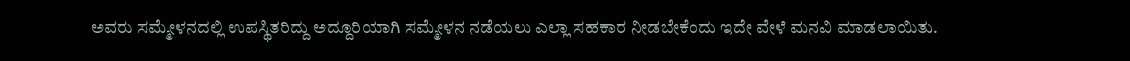ಅವರು ಸಮ್ಮೇಳನದಲ್ಲಿ ಉಪಸ್ಥಿತರಿದ್ದು ಅದ್ದೂರಿಯಾಗಿ ಸಮ್ಮೇಳನ ನಡೆಯಲು ಎಲ್ಲಾ ಸಹಕಾರ ನೀಡಬೇಕೆಂದು ಇದೇ ವೇಳೆ ಮನವಿ ಮಾಡಲಾಯಿತು.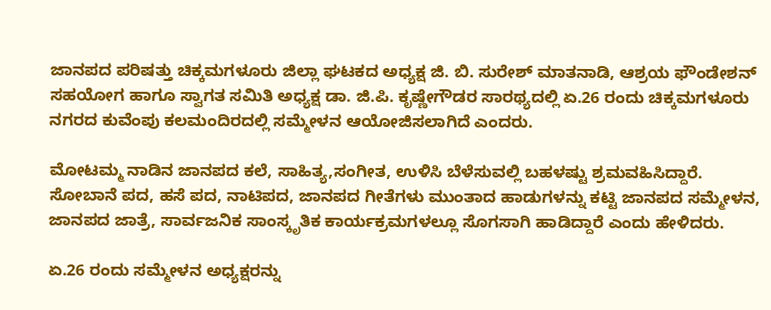ಜಾನಪದ ಪರಿಷತ್ತು ಚಿಕ್ಕಮಗಳೂರು ಜಿಲ್ಲಾ ಘಟಕದ ಅಧ್ಯಕ್ಷ ಜಿ. ಬಿ. ಸುರೇಶ್ ಮಾತನಾಡಿ, ಆಶ್ರಯ ಫೌಂಡೇಶನ್ ಸಹಯೋಗ ಹಾಗೂ ಸ್ವಾಗತ ಸಮಿತಿ ಅಧ್ಯಕ್ಷ ಡಾ. ಜಿ.ಪಿ. ಕೃಷ್ಣೇಗೌಡರ ಸಾರಥ್ಯದಲ್ಲಿ ಏ.26 ರಂದು ಚಿಕ್ಕಮಗಳೂರು ನಗರದ ಕುವೆಂಪು ಕಲಮಂದಿರದಲ್ಲಿ ಸಮ್ಮೇಳನ ಆಯೋಜಿಸಲಾಗಿದೆ ಎಂದರು.

ಮೋಟಮ್ಮ ನಾಡಿನ ಜಾನಪದ ಕಲೆ, ಸಾಹಿತ್ಯ,ಸಂಗೀತ, ಉಳಿಸಿ ಬೆಳೆಸುವಲ್ಲಿ ಬಹಳಷ್ಟು ಶ್ರಮವಹಿಸಿದ್ದಾರೆ. ಸೋಬಾನೆ ಪದ, ಹಸೆ ಪದ, ನಾಟಿಪದ, ಜಾನಪದ ಗೀತೆಗಳು ಮುಂತಾದ ಹಾಡುಗಳನ್ನು ಕಟ್ಟಿ ಜಾನಪದ ಸಮ್ಮೇಳನ, ಜಾನಪದ ಜಾತ್ರೆ, ಸಾರ್ವಜನಿಕ ಸಾಂಸ್ಕೃತಿಕ ಕಾರ್ಯಕ್ರಮಗಳಲ್ಲೂ ಸೊಗಸಾಗಿ ಹಾಡಿದ್ದಾರೆ ಎಂದು ಹೇಳಿದರು.

ಏ.26 ರಂದು ಸಮ್ಮೇಳನ ಅಧ್ಯಕ್ಷರನ್ನು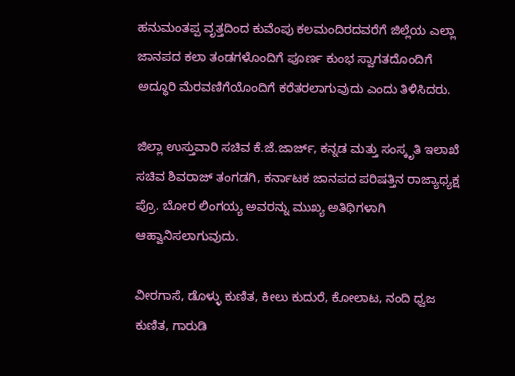ಹನುಮಂತಪ್ಪ ವೃತ್ತದಿಂದ ಕುವೆಂಪು ಕಲಮಂದಿರದವರೆಗೆ ಜಿಲ್ಲೆಯ ಎಲ್ಲಾ ಜಾನಪದ ಕಲಾ ತಂಡಗಳೊಂದಿಗೆ ಪೂರ್ಣ ಕುಂಭ ಸ್ವಾಗತದೊಂದಿಗೆ ಅದ್ಧೂರಿ ಮೆರವಣಿಗೆಯೊಂದಿಗೆ ಕರೆತರಲಾಗುವುದು ಎಂದು ತಿಳಿಸಿದರು.

ಜಿಲ್ಲಾ ಉಸ್ತುವಾರಿ ಸಚಿವ ಕೆ.ಜೆ.ಜಾರ್ಜ್, ಕನ್ನಡ ಮತ್ತು ಸಂಸ್ಕೃತಿ ಇಲಾಖೆ ಸಚಿವ ಶಿವರಾಜ್ ತಂಗಡಗಿ, ಕರ್ನಾಟಕ ಜಾನಪದ ಪರಿಷತ್ತಿನ ರಾಜ್ಯಾಧ್ಯಕ್ಷ ಪ್ರೊ. ಬೋರ ಲಿಂಗಯ್ಯ ಅವರನ್ನು ಮುಖ್ಯ ಅತಿಥಿಗಳಾಗಿ ಆಹ್ವಾನಿಸಲಾಗುವುದು.

ವೀರಗಾಸೆ, ಡೊಳ್ಳು ಕುಣಿತ, ಕೀಲು ಕುದುರೆ, ಕೋಲಾಟ, ನಂದಿ ಧ್ವಜ ಕುಣಿತ, ಗಾರುಡಿ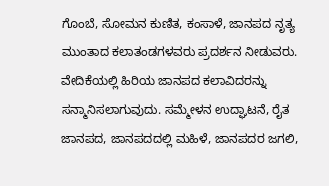ಗೊಂಬೆ, ಸೋಮನ ಕುಣಿತ, ಕಂಸಾಳೆ, ಜಾನಪದ ನೃತ್ಯ ಮುಂತಾದ ಕಲಾತಂಡಗಳವರು ಪ್ರದರ್ಶನ ನೀಡುವರು. ವೇದಿಕೆಯಲ್ಲಿ ಹಿರಿಯ ಜಾನಪದ ಕಲಾವಿದರನ್ನು ಸನ್ಮಾನಿಸಲಾಗುವುದು. ಸಮ್ಮೇಳನ ಉದ್ಘಾಟನೆ, ರೈತ ಜಾನಪದ, ಜಾನಪದದಲ್ಲಿ ಮಹಿಳೆ, ಜಾನಪದರ ಜಗಲಿ,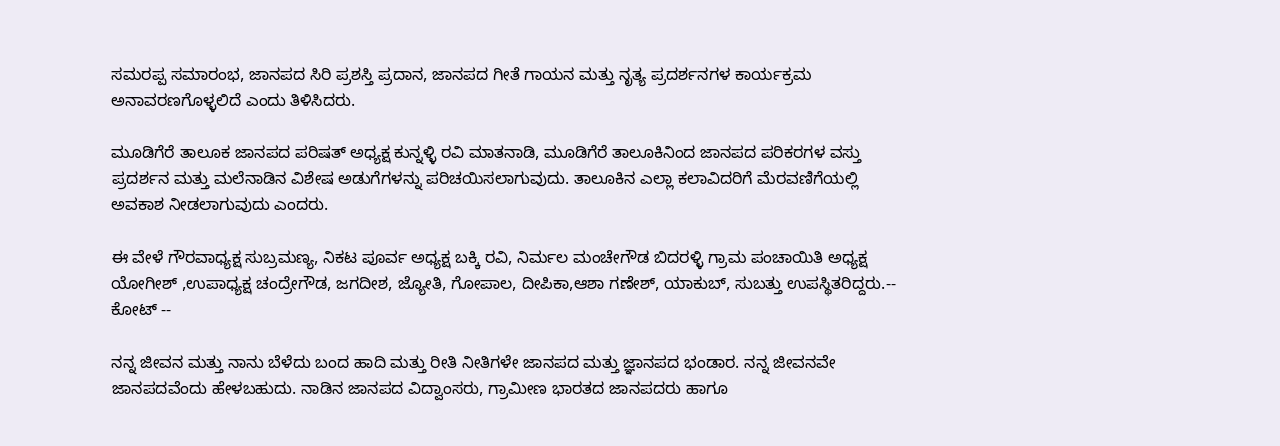ಸಮರಪ್ಪ ಸಮಾರಂಭ, ಜಾನಪದ ಸಿರಿ ಪ್ರಶಸ್ತಿ ಪ್ರದಾನ, ಜಾನಪದ ಗೀತೆ ಗಾಯನ ಮತ್ತು ನೃತ್ಯ ಪ್ರದರ್ಶನಗಳ ಕಾರ್ಯಕ್ರಮ ಅನಾವರಣಗೊಳ್ಳಲಿದೆ ಎಂದು ತಿಳಿಸಿದರು.

ಮೂಡಿಗೆರೆ ತಾಲೂಕ ಜಾನಪದ ಪರಿಷತ್ ಅಧ್ಯಕ್ಷ ಕುನ್ನಳ್ಳಿ ರವಿ ಮಾತನಾಡಿ, ಮೂಡಿಗೆರೆ ತಾಲೂಕಿನಿಂದ ಜಾನಪದ ಪರಿಕರಗಳ ವಸ್ತು ಪ್ರದರ್ಶನ ಮತ್ತು ಮಲೆನಾಡಿನ ವಿಶೇಷ ಅಡುಗೆಗಳನ್ನು ಪರಿಚಯಿಸಲಾಗುವುದು. ತಾಲೂಕಿನ ಎಲ್ಲಾ ಕಲಾವಿದರಿಗೆ ಮೆರವಣಿಗೆಯಲ್ಲಿ ಅವಕಾಶ ನೀಡಲಾಗುವುದು ಎಂದರು.

ಈ ವೇಳೆ ಗೌರವಾಧ್ಯಕ್ಷ ಸುಬ್ರಮಣ್ಯ, ನಿಕಟ ಪೂರ್ವ ಅಧ್ಯಕ್ಷ ಬಕ್ಕಿ ರವಿ, ನಿರ್ಮಲ ಮಂಚೇಗೌಡ ಬಿದರಳ್ಳಿ ಗ್ರಾಮ ಪಂಚಾಯಿತಿ ಅಧ್ಯಕ್ಷ ಯೋಗೀಶ್ ,ಉಪಾಧ್ಯಕ್ಷ ಚಂದ್ರೇಗೌಡ, ಜಗದೀಶ, ಜ್ಯೋತಿ, ಗೋಪಾಲ, ದೀಪಿಕಾ,ಆಶಾ ಗಣೇಶ್, ಯಾಕುಬ್, ಸುಬತ್ತು ಉಪಸ್ಥಿತರಿದ್ದರು.-- ಕೋಟ್ --

ನನ್ನ ಜೀವನ ಮತ್ತು ನಾನು ಬೆಳೆದು ಬಂದ ಹಾದಿ ಮತ್ತು ರೀತಿ ನೀತಿಗಳೇ ಜಾನಪದ ಮತ್ತು ಜ್ಞಾನಪದ ಭಂಡಾರ. ನನ್ನ ಜೀವನವೇ ಜಾನಪದವೆಂದು ಹೇಳಬಹುದು. ನಾಡಿನ ಜಾನಪದ ವಿದ್ವಾಂಸರು, ಗ್ರಾಮೀಣ ಭಾರತದ ಜಾನಪದರು ಹಾಗೂ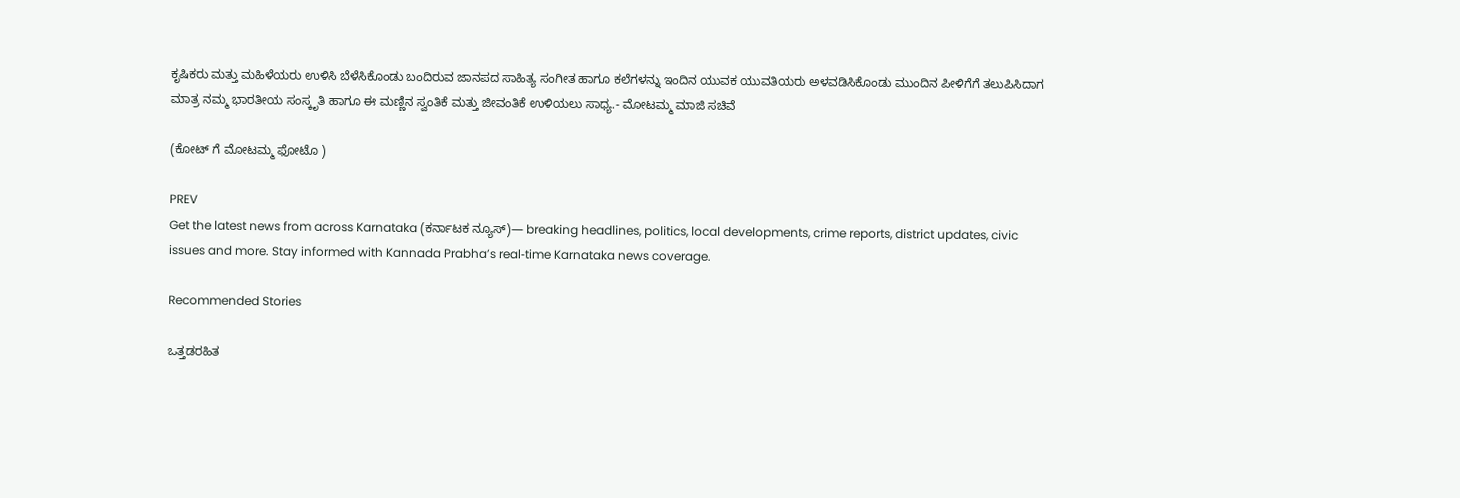ಕೃಷಿಕರು ಮತ್ತು ಮಹಿಳೆಯರು ಉಳಿಸಿ ಬೆಳೆಸಿಕೊಂಡು ಬಂದಿರುವ ಜಾನಪದ ಸಾಹಿತ್ಯ ಸಂಗೀತ ಹಾಗೂ ಕಲೆಗಳನ್ನು ಇಂದಿನ ಯುವಕ ಯುವತಿಯರು ಅಳವಡಿಸಿಕೊಂಡು ಮುಂದಿನ ಪೀಳಿಗೆಗೆ ತಲುಪಿಸಿದಾಗ ಮಾತ್ರ ನಮ್ಮ ಭಾರತೀಯ ಸಂಸ್ಕೃತಿ ಹಾಗೂ ಈ ಮಣ್ಣಿನ ಸ್ವಂತಿಕೆ ಮತ್ತು ಜೀವಂತಿಕೆ ಉಳಿಯಲು ಸಾಧ್ಯ.- ಮೋಟಮ್ಮ ಮಾಜಿ ಸಚಿವೆ

(ಕೋಟ್ ಗೆ ಮೋಟಮ್ಮ ಫೋಟೊ )

PREV
Get the latest news from across Karnataka (ಕರ್ನಾಟಕ ನ್ಯೂಸ್)— breaking headlines, politics, local developments, crime reports, district updates, civic issues and more. Stay informed with Kannada Prabha’s real‑time Karnataka news coverage.

Recommended Stories

ಒತ್ತಡರಹಿತ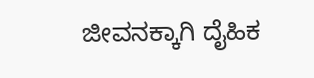ಜೀವನಕ್ಕಾಗಿ ದೈಹಿಕ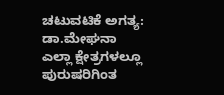ಚಟುವಟಿಕೆ ಅಗತ್ಯ: ಡಾ.ಮೇಘನಾ
ಎಲ್ಲಾ ಕ್ಷೇತ್ರಗಳಲ್ಲೂ ಪುರುಷರಿಗಿಂತ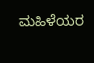ಮಹಿಳೆಯರ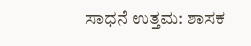ಸಾಧನೆ ಉತ್ತಮ: ಶಾಸಕ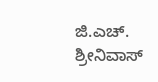ಜಿ.ಎಚ್. ಶ್ರೀನಿವಾಸ್